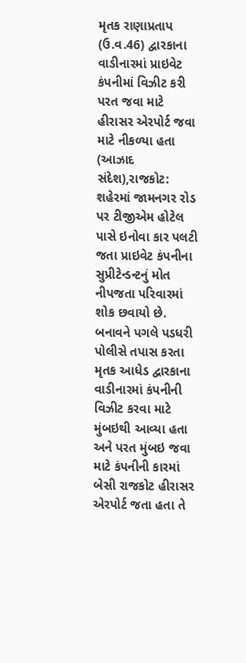મૃતક રાણાપ્રતાપ (ઉ.વ.46) દ્વારકાના વાડીનારમાં પ્રાઇવેટ કંપનીમાં વિઝીટ કરી પરત જવા માટે હીરાસર એરપોર્ટ જવા માટે નીકળ્યા હતા
(આઝાદ સંદેશ),રાજકોટ: શહેરમાં જામનગર રોડ પર ટીજીએમ હોટેલ પાસે ઇનોવા કાર પલટી જતા પ્રાઇવેટ કંપનીના સુપ્રીટેન્ડન્ટનું મોત નીપજતા પરિવારમાં શોક છવાયો છે. બનાવને પગલે પડધરી પોલીસે તપાસ કરતા મૃતક આધેડ દ્વારકાના વાડીનારમાં કંપનીની વિઝીટ કરવા માટે મુંબઇથી આવ્યા હતા અને પરત મુંબઇ જવા માટે કંપનીની કારમાં બેસી રાજકોટ હીરાસર એરપોર્ટ જતા હતા તે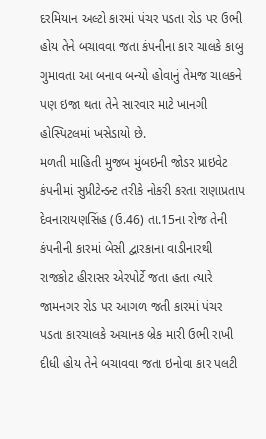દરમિયાન અલ્ટો કારમાં પંચર પડતા રોડ પર ઉભી હોય તેને બચાવવા જતા કંપનીના કાર ચાલકે કાબુ ગુમાવતા આ બનાવ બન્યો હોવાનું તેમજ ચાલકને પણ ઇજા થતા તેને સારવાર માટે ખાનગી હોસ્પિટલમાં ખસેડાયો છે.
મળતી માહિતી મુજબ મુંબઇની જોડર પ્રાઇવેટ કંપનીમાં સુપ્રીટેન્ડન્ટ તરીકે નોકરી કરતા રાણાપ્રતાપ દેવનારાયણસિંહ (ઉ.46) તા.15ના રોજ તેની કંપનીની કારમાં બેસી દ્વારકાના વાડીનારથી રાજકોટ હીરાસર એરપોર્ટે જતા હતા ત્યારે જામનગર રોડ પર આગળ જતી કારમાં પંચર પડતા કારચાલકે અચાનક બ્રેક મારી ઉભી રાખી દીધી હોય તેને બચાવવા જતા ઇનોવા કાર પલટી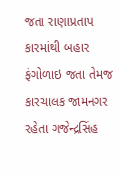જતા રાણાપ્રતાપ કારમાંથી બહાર ફંગોળાઇ જતા તેમજ કારચાલક જામનગર રહેતા ગજેન્દ્રસિંહ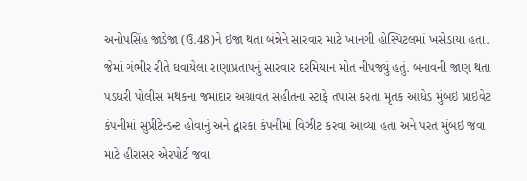અનોપસિંહ જાડેજા (ઉ.48)ને ઇજા થતા બંન્નેને સારવાર માટે ખાનગી હોસ્પિટલમાં ખસેડાયા હતા. જેમાં ગંભીર રીતે ઘવાયેલા રાણાપ્રતાપનું સારવાર દરમિયાન મોત નીપજ્યું હતું. બનાવની જાણ થતા પડધરી પોલીસ મથકના જમાદાર અગ્રાવત સહીતના સ્ટાફે તપાસ કરતા મૃતક આધેડ મુંબઇ પ્રાઇવેટ કંપનીમાં સુપ્રીટેન્ડન્ટ હોવાનું અને દ્વારકા કંપનીમાં વિઝીટ કરવા આવ્યા હતા અને પરત મુંબઇ જવા માટે હીરાસર એરપોર્ટ જવા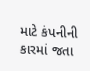માટે કંપનીની કારમાં જતા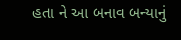હતા ને આ બનાવ બન્યાનું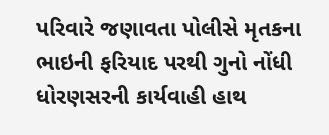પરિવારે જણાવતા પોલીસે મૃતકના ભાઇની ફરિયાદ પરથી ગુનો નોંધી ધોરણસરની કાર્યવાહી હાથ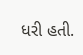ધરી હતી.